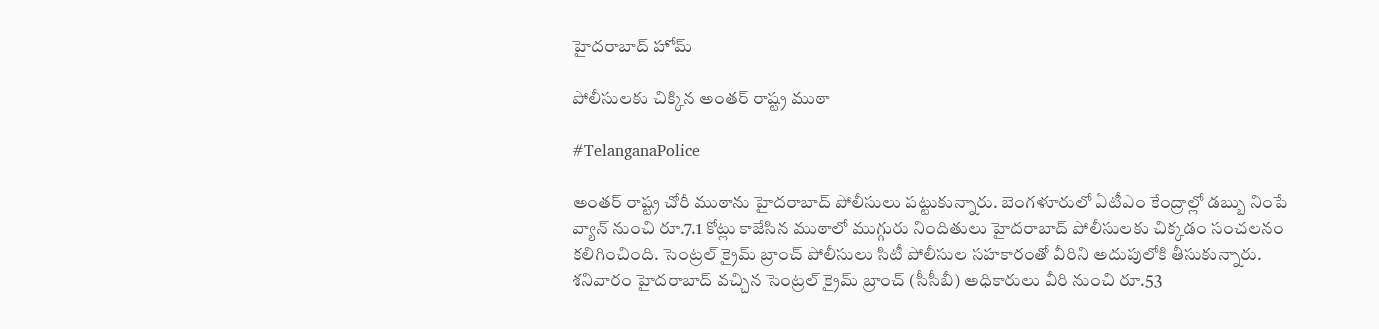హైదరాబాద్ హోమ్

పోలీసులకు చిక్కిన అంతర్ రాష్ట్ర ముఠా

#TelanganaPolice

అంతర్ రాష్ట్ర చోరీ ముఠాను హైదరాబాద్ పోలీసులు పట్టుకున్నారు. బెంగళూరులో ఏటీఎం కేంద్రాల్లో డబ్బు నింపే వ్యాన్‌ నుంచి రూ.7.1 కోట్లు కాజేసిన ముఠాలో ముగ్గురు నిందితులు హైదరాబాద్‌ పోలీసులకు చిక్కడం సంచలనం కలిగించింది. సెంట్రల్‌ క్రైమ్‌ బ్రాంచ్‌ పోలీసులు సిటీ పోలీసుల సహకారంతో వీరిని అదుపులోకి తీసుకున్నారు. శనివారం హైదరాబాద్‌ వచ్చిన సెంట్రల్‌ క్రైమ్‌ బ్రాంచ్‌ (సీసీబీ) అధికారులు వీరి నుంచి రూ.53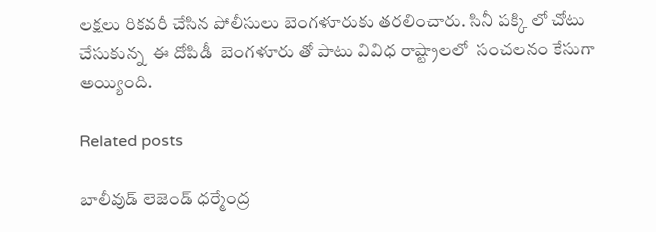లక్షలు రికవరీ చేసిన పోలీసులు బెంగళూరుకు తరలించారు. సినీ పక్కి లో చోటు చేసుకున్న  ఈ దోపిడీ  బెంగళూరు తో పాటు వివిధ రాష్ట్రాలలో  సంచలనం కేసుగా అయ్యింది.

Related posts

బాలీవుడ్ లెజెండ్ ధర్మేంద్ర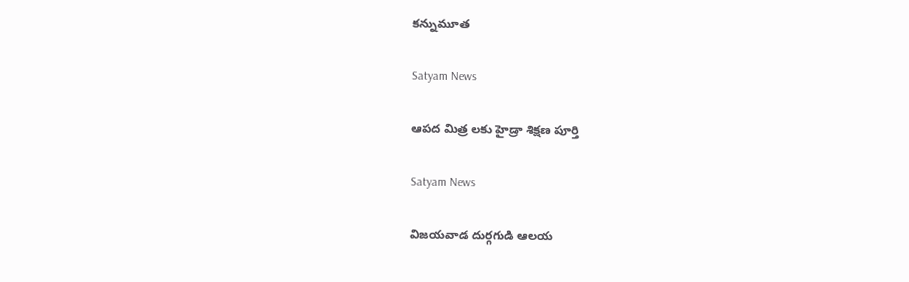కన్నుమూత

Satyam News

ఆపద మిత్ర లకు హైడ్రా శిక్షణ పూర్తి

Satyam News

విజయవాడ దుర్గగుడి ఆలయ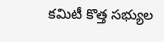కమిటీ కొత్త సభ్యుల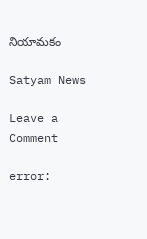నియామకం

Satyam News

Leave a Comment

error: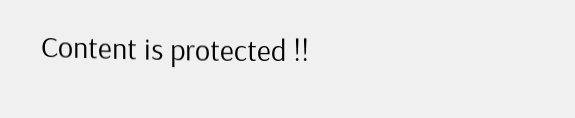Content is protected !!